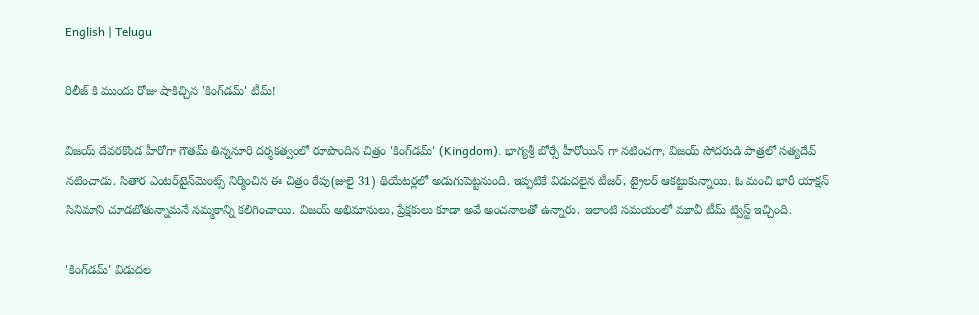English | Telugu

రిలీజ్ కి ముందు రోజు షాకిచ్చిన 'కింగ్‌డమ్' టీమ్!

విజయ్ దేవరకొండ హీరోగా గౌతమ్ తిన్ననూరి దర్శకత్వంలో రూపొందిన చిత్రం 'కింగ్‌డమ్' (Kingdom). భాగ్యశ్రీ బోర్సే హీరోయిన్ గా నటించగా, విజయ్ సోదరుడి పాత్రలో సత్యదేవ్ నటించాడు. సితార ఎంటర్‌టైన్‌మెంట్స్ నిర్మించిన ఈ చిత్రం రేపు(జులై 31) థియేటర్లలో అడుగుపెట్టనుంది. ఇప్పటికే విడుదలైన టీజర్, ట్రైలర్ ఆకట్టుకున్నాయి. ఓ మంచి భారీ యాక్షన్ సినిమాని చూడబోతున్నామనే నమ్మకాన్ని కలిగించాయి. విజయ్ అభిమానులు, ప్రేక్షకులు కూడా అవే అంచనాలతో ఉన్నారు. ఇలాంటి సమయంలో మూవీ టీమ్ ట్విస్ట్ ఇచ్చింది.

'కింగ్‌డమ్' విడుదల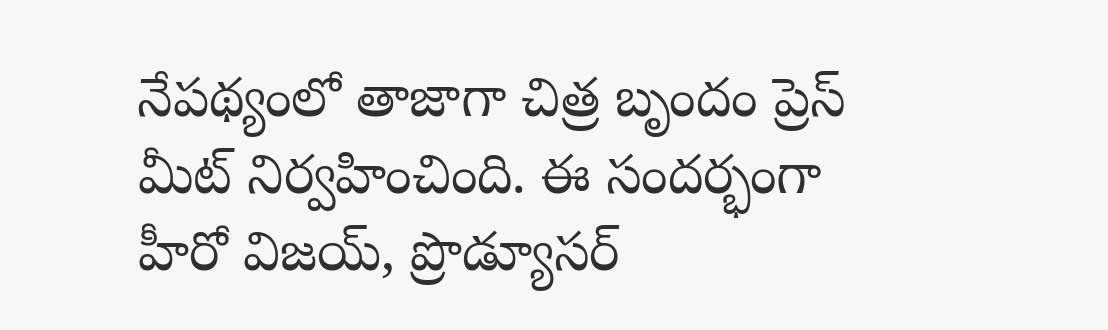నేపథ్యంలో తాజాగా చిత్ర బృందం ప్రెస్ మీట్ నిర్వహించింది. ఈ సందర్భంగా హీరో విజయ్, ప్రొడ్యూసర్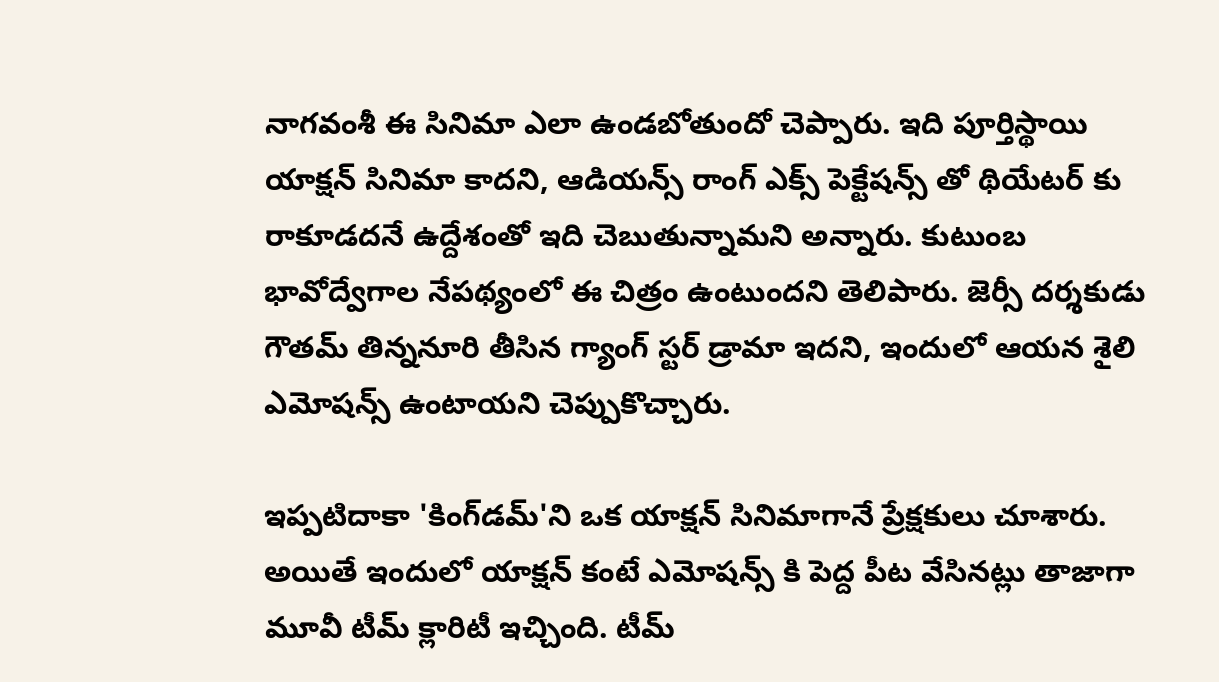నాగవంశీ ఈ సినిమా ఎలా ఉండబోతుందో చెప్పారు. ఇది పూర్తిస్థాయి యాక్షన్ సినిమా కాదని, ఆడియన్స్ రాంగ్ ఎక్స్ పెక్టేషన్స్ తో థియేటర్ కు రాకూడదనే ఉద్దేశంతో ఇది చెబుతున్నామని అన్నారు. కుటుంబ భావోద్వేగాల నేపథ్యంలో ఈ చిత్రం ఉంటుందని తెలిపారు. జెర్సీ దర్శకుడు గౌతమ్ తిన్ననూరి తీసిన గ్యాంగ్ స్టర్ డ్రామా ఇదని, ఇందులో ఆయన శైలి ఎమోషన్స్ ఉంటాయని చెప్పుకొచ్చారు.

ఇప్పటిదాకా 'కింగ్‌డమ్'ని ఒక యాక్షన్ సినిమాగానే ప్రేక్షకులు చూశారు. అయితే ఇందులో యాక్షన్ కంటే ఎమోషన్స్ కి పెద్ద పీట వేసినట్లు తాజాగా మూవీ టీమ్ క్లారిటీ ఇచ్చింది. టీమ్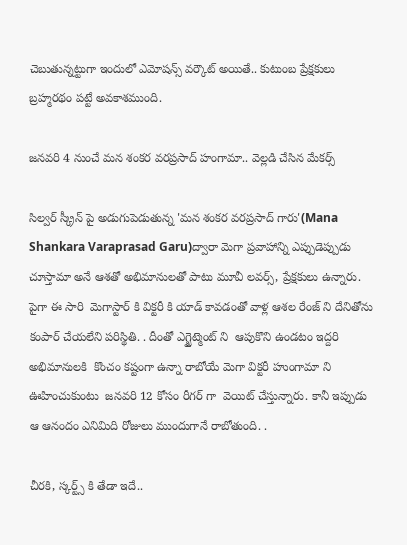చెబుతున్నట్టుగా ఇందులో ఎమోషన్స్ వర్కౌట్ అయితే.. కుటుంబ ప్రేక్షకులు బ్రహ్మరథం పట్టే అవకాశముంది.

జనవరి 4 నుంచే మన శంకర వరప్రసాద్ హంగామా.. వెల్లడి చేసిన మేకర్స్

సిల్వర్ స్క్రీన్ పై అడుగుపెడుతున్న 'మన శంకర వరప్రసాద్ గారు'(Mana Shankara Varaprasad Garu)ద్వారా మెగా ప్రవాహాన్ని ఎప్పుడెప్పుడు చూస్తామా అనే ఆశతో అభిమానులతో పాటు మూవీ లవర్స్, ప్రేక్షకులు ఉన్నారు. పైగా ఈ సారి  మెగాస్టార్ కి విక్టరీ కి యాడ్ కావడంతో వాళ్ల ఆశల రేంజ్ ని దేనితోను కంపార్ చేయలేని పరిస్థితి. . దీంతో ఎగ్జైట్మెంట్ ని  ఆపుకొని ఉండటం ఇద్దరి అభిమానులకి  కొంచం కష్టంగా ఉన్నా రాబోయే మెగా విక్టరీ హుంగామా ని ఊహించుకుంటు  జనవరి 12 కోసం రీగర్ గా  వెయిట్ చేస్తున్నారు. కానీ ఇప్పుడు ఆ ఆనందం ఎనిమిది రోజులు ముందుగానే రాబోతుంది. .

చీరకి, స్కర్ట్స్ కి తేడా ఇదే..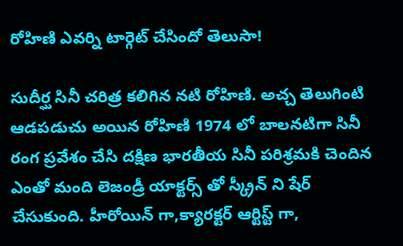రోహిణి ఎవర్ని టార్గెట్ చేసిందో తెలుసా!

సుదీర్ఘ సినీ చరిత్ర కలిగిన నటి రోహిణి. అచ్చ తెలుగింటి ఆడపడుచు అయిన రోహిణి 1974 లో బాలనటిగా సినీ రంగ ప్రవేశం చేసి దక్షిణ భారతీయ సినీ పరిశ్రమకి చెందిన    ఎంతో మంది లెజండ్రీ యాక్టర్స్ తో స్క్రీన్ ని షేర్ చేసుకుంది. హీరోయిన్ గా,క్యారక్టర్ ఆర్టిస్ట్ గా,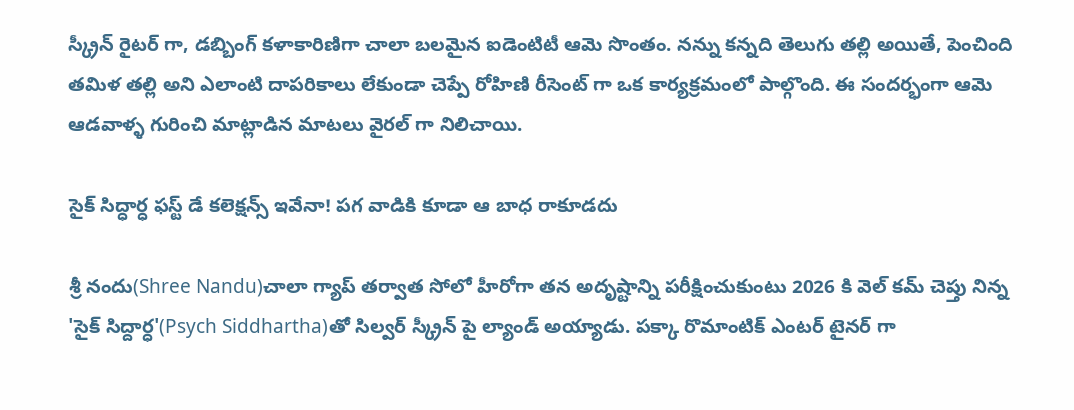స్క్రీన్ రైటర్ గా, డబ్బింగ్ కళాకారిణిగా చాలా బలమైన ఐడెంటిటీ ఆమె సొంతం. నన్ను కన్నది తెలుగు తల్లి అయితే, పెంచింది తమిళ తల్లి అని ఎలాంటి దాపరికాలు లేకుండా చెప్పే రోహిణి రీసెంట్ గా ఒక కార్యక్రమంలో పాల్గొంది. ఈ సందర్భంగా ఆమె ఆడవాళ్ళ గురించి మాట్లాడిన మాటలు వైరల్ గా నిలిచాయి.

సైక్ సిద్ధార్ధ ఫస్ట్ డే కలెక్షన్స్ ఇవేనా! పగ వాడికి కూడా ఆ బాధ రాకూడదు

శ్రీ నందు(Shree Nandu)చాలా గ్యాప్ తర్వాత సోలో హీరోగా తన అదృష్టాన్ని పరీక్షించుకుంటు 2026 కి వెల్ కమ్ చెప్తు నిన్న 'సైక్ సిద్దార్ధ'(Psych Siddhartha)తో సిల్వర్ స్క్రీన్ పై ల్యాండ్ అయ్యాడు. పక్కా రొమాంటిక్ ఎంటర్ టైనర్ గా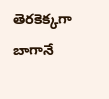తెరకెక్కగా బాగానే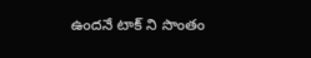ఉందనే టాక్ ని సొంతం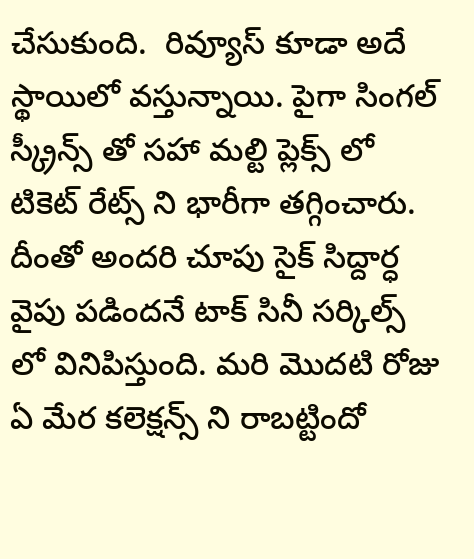చేసుకుంది.  రివ్యూస్ కూడా అదే స్థాయిలో వస్తున్నాయి. పైగా సింగల్ స్క్రీన్స్ తో సహా మల్టి ప్లెక్స్ లో టికెట్ రేట్స్ ని భారీగా తగ్గించారు. దీంతో అందరి చూపు సైక్ సిద్దార్ధ వైపు పడిందనే టాక్ సినీ సర్కిల్స్ లో వినిపిస్తుంది. మరి మొదటి రోజు ఏ మేర కలెక్షన్స్ ని రాబట్టిందో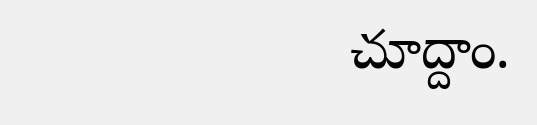చూద్దాం.